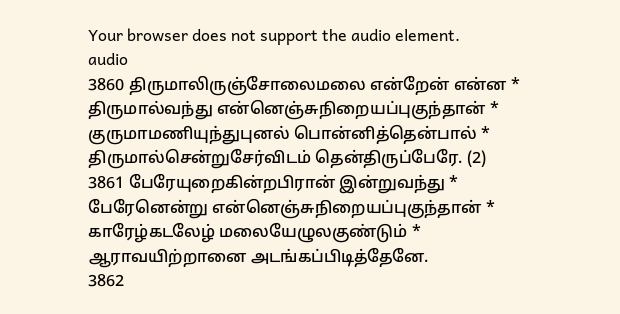Your browser does not support the audio element.
audio
3860 திருமாலிருஞ்சோலைமலை என்றேன் என்ன *
திருமால்வந்து என்னெஞ்சுநிறையப்புகுந்தான் *
குருமாமணியுந்துபுனல் பொன்னித்தென்பால் *
திருமால்சென்றுசேர்விடம் தென்திருப்பேரே. (2)
3861 பேரேயுறைகின்றபிரான் இன்றுவந்து *
பேரேனென்று என்னெஞ்சுநிறையப்புகுந்தான் *
காரேழ்கடலேழ் மலையேழுலகுண்டும் *
ஆராவயிற்றானை அடங்கப்பிடித்தேனே.
3862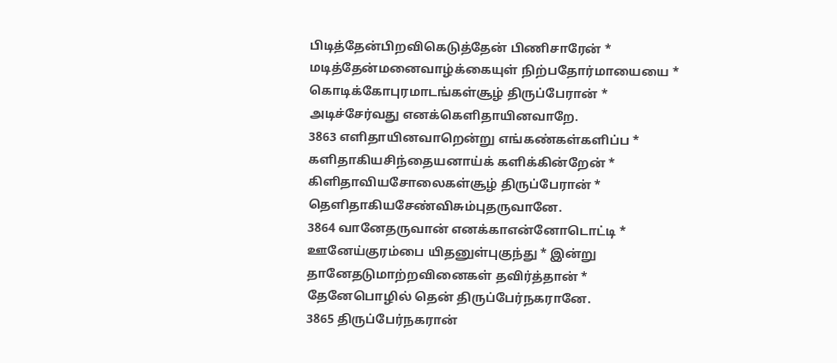பிடித்தேன்பிறவிகெடுத்தேன் பிணிசாரேன் *
மடித்தேன்மனைவாழ்க்கையுள் நிற்பதோர்மாயையை *
கொடிக்கோபுரமாடங்கள்சூழ் திருப்பேரான் *
அடிச்சேர்வது எனக்கெளிதாயினவாறே.
3863 எளிதாயினவாறென்று எங்கண்கள்களிப்ப *
களிதாகியசிந்தையனாய்க் களிக்கின்றேன் *
கிளிதாவியசோலைகள்சூழ் திருப்பேரான் *
தெளிதாகியசேண்விசும்புதருவானே.
3864 வானேதருவான் எனக்காஎன்னோடொட்டி *
ஊனேய்குரம்பை யிதனுள்புகுந்து * இன்று
தானேதடுமாற்றவினைகள் தவிர்த்தான் *
தேனேபொழில் தென் திருப்பேர்நகரானே.
3865 திருப்பேர்நகரான்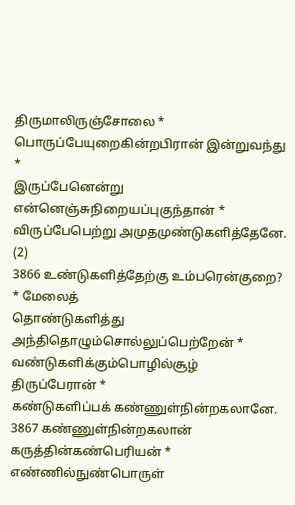திருமாலிருஞ்சோலை *
பொருப்பேயுறைகின்றபிரான் இன்றுவந்து *
இருப்பேனென்று என்னெஞ்சுநிறையப்புகுந்தான் *
விருப்பேபெற்று அமுதமுண்டுகளித்தேனே. (2)
3866 உண்டுகளித்தேற்கு உம்பரென்குறை? * மேலைத்
தொண்டுகளித்து அந்திதொழும்சொல்லுப்பெற்றேன் *
வண்டுகளிக்கும்பொழில்சூழ் திருப்பேரான் *
கண்டுகளிப்பக் கண்ணுள்நின்றகலானே.
3867 கண்ணுள்நின்றகலான் கருத்தின்கண்பெரியன் *
எண்ணில்நுண்பொருள்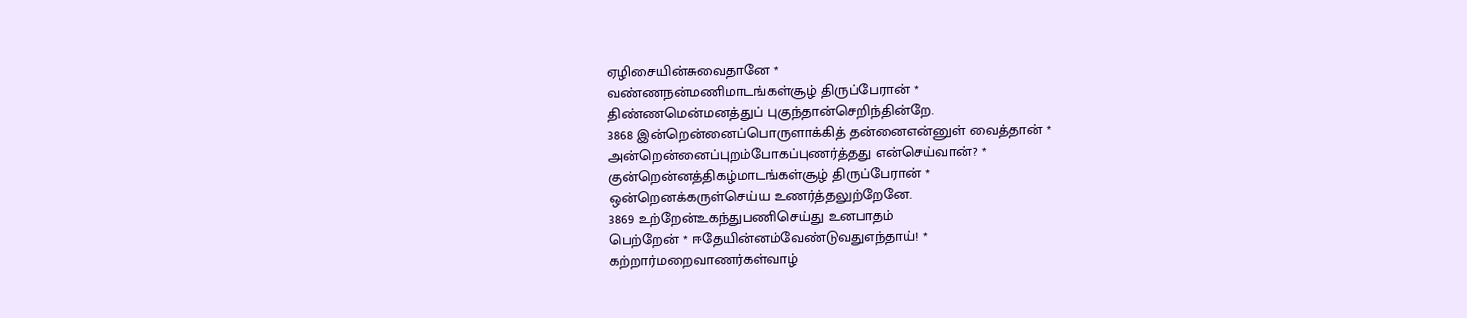ஏழிசையின்சுவைதானே *
வண்ணநன்மணிமாடங்கள்சூழ் திருப்பேரான் *
திண்ணமென்மனத்துப் புகுந்தான்செறிந்தின்றே.
3868 இன்றென்னைப்பொருளாக்கித் தன்னைஎன்னுள் வைத்தான் *
அன்றென்னைப்புறம்போகப்புணர்த்தது என்செய்வான்? *
குன்றென்னத்திகழ்மாடங்கள்சூழ் திருப்பேரான் *
ஒன்றெனக்கருள்செய்ய உணர்த்தலுற்றேனே.
3869 உற்றேன்உகந்துபணிசெய்து உனபாதம்
பெற்றேன் * ஈதேயின்னம்வேண்டுவதுஎந்தாய்! *
கற்றார்மறைவாணர்கள்வாழ்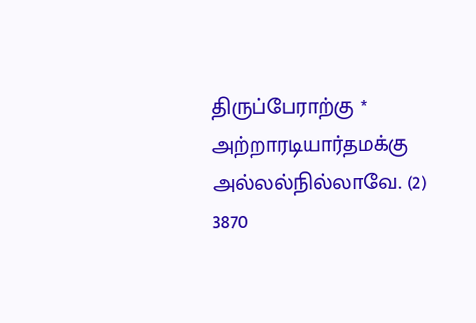திருப்பேராற்கு *
அற்றாரடியார்தமக்கு அல்லல்நில்லாவே. (2)
3870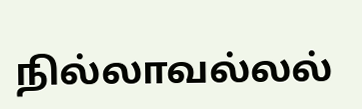நில்லாவல்லல்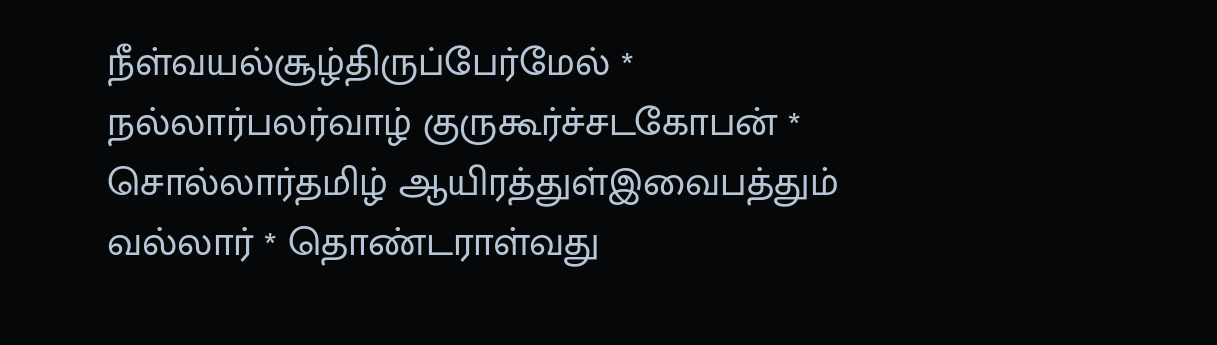நீள்வயல்சூழ்திருப்பேர்மேல் *
நல்லார்பலர்வாழ் குருகூர்ச்சடகோபன் *
சொல்லார்தமிழ் ஆயிரத்துள்இவைபத்தும்
வல்லார் * தொண்டராள்வது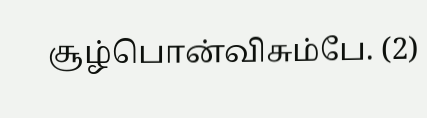சூழ்பொன்விசும்பே. (2)